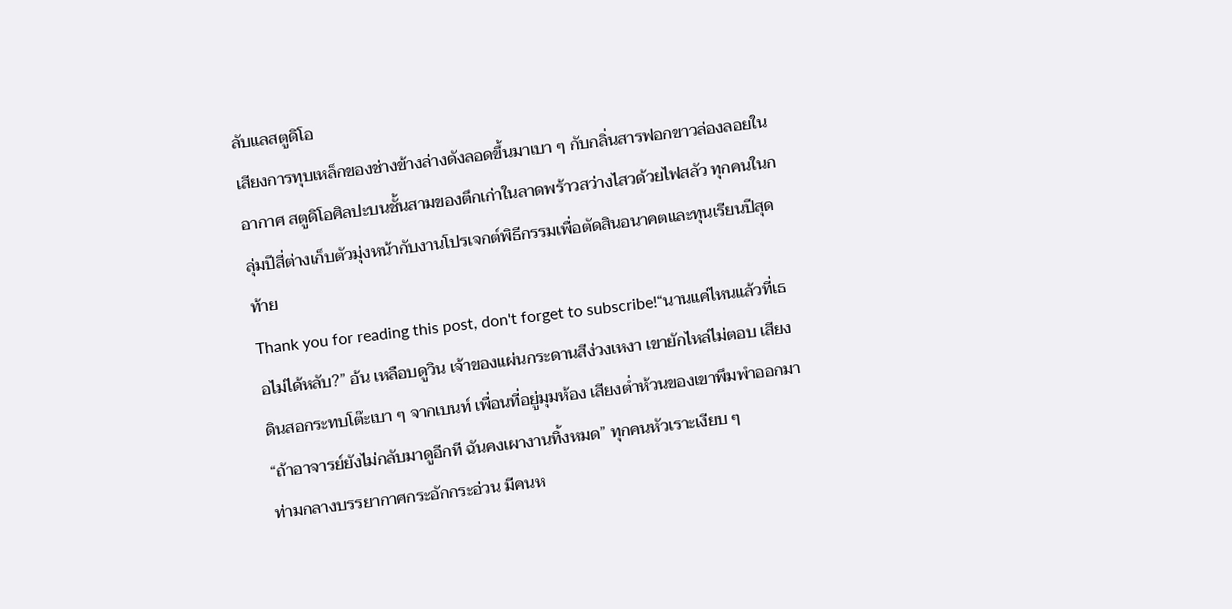ลับแลสตูดิโอ
เสียงการทุบเหล็กของช่างข้างล่างดังลอดขึ้นมาเบา ๆ กับกลิ่นสารฟอกขาวล่องลอยในอากาศ สตูดิโอศิลปะบนชั้นสามของตึกเก่าในลาดพร้าวสว่างไสวด้วยไฟสลัว ทุกคนในกลุ่มปีสี่ต่างเก็บตัวมุ่งหน้ากับงานโปรเจกต์พิธีกรรมเพื่อตัดสินอนาคตและทุนเรียนปีสุดท้าย
Thank you for reading this post, don't forget to subscribe!“นานแค่ไหนแล้วที่เธอไม่ได้หลับ?” อ้น เหลือบดูวิน เจ้าของแผ่นกระดานสีง่วงเหงา เขายักไหล่ไม่ตอบ เสียงดินสอกระทบโต๊ะเบา ๆ จากเบนท์ เพื่อนที่อยู่มุมห้อง เสียงต่ำห้วนของเขาพึมพำออกมา “ถ้าอาจารย์ยังไม่กลับมาดูอีกที ฉันคงเผางานทิ้งหมด” ทุกคนหัวเราะเงียบ ๆ
ท่ามกลางบรรยากาศกระอักกระอ่วน มีคนห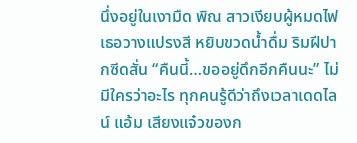นึ่งอยู่ในเงามืด พิณ สาวเงียบผู้หมดไฟ เธอวางแปรงสี หยิบขวดน้ำดื่ม ริมฝีปากซีดสั่น “คืนนี้…ขออยู่ดึกอีกคืนนะ” ไม่มีใครว่าอะไร ทุกคนรู้ดีว่าถึงเวลาเดดไลน์ แอ้ม เสียงแจ๋วของก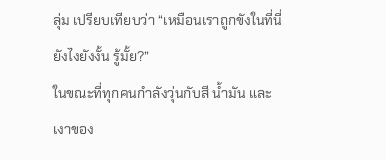ลุ่ม เปรียบเทียบว่า “เหมือนเราถูกขังในที่นี่ยังไงยังงั้น รู้มั้ย?”
ในขณะที่ทุกคนกำลังวุ่นกับสี น้ำมัน และเงาของ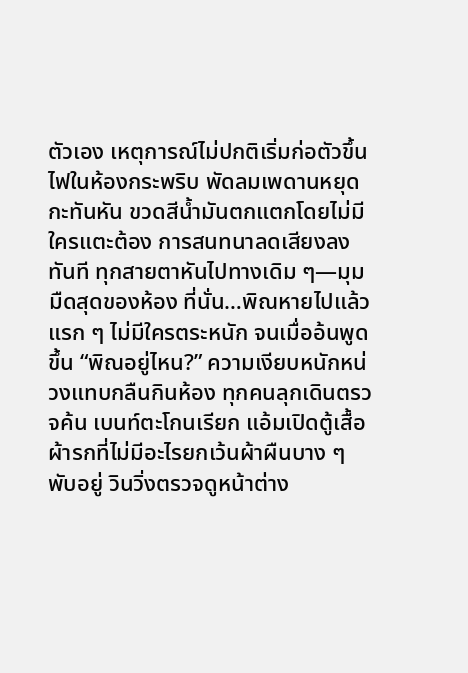ตัวเอง เหตุการณ์ไม่ปกติเริ่มก่อตัวขึ้น ไฟในห้องกระพริบ พัดลมเพดานหยุดกะทันหัน ขวดสีน้ำมันตกแตกโดยไม่มีใครแตะต้อง การสนทนาลดเสียงลงทันที ทุกสายตาหันไปทางเดิม ๆ—มุมมืดสุดของห้อง ที่นั่น…พิณหายไปแล้ว
แรก ๆ ไม่มีใครตระหนัก จนเมื่ออ้นพูดขึ้น “พิณอยู่ไหน?” ความเงียบหนักหน่วงแทบกลืนกินห้อง ทุกคนลุกเดินตรวจค้น เบนท์ตะโกนเรียก แอ้มเปิดตู้เสื้อผ้ารกที่ไม่มีอะไรยกเว้นผ้าผืนบาง ๆ พับอยู่ วินวิ่งตรวจดูหน้าต่าง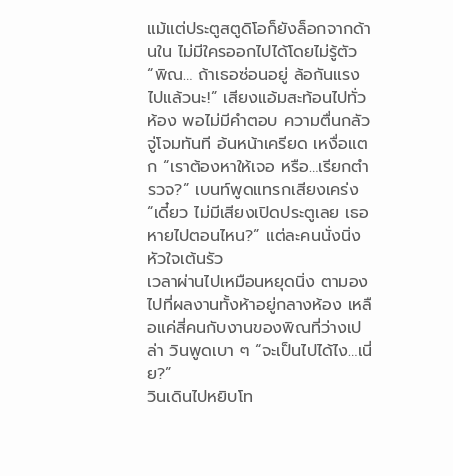แม้แต่ประตูสตูดิโอก็ยังล็อกจากด้านใน ไม่มีใครออกไปได้โดยไม่รู้ตัว
“พิณ… ถ้าเธอซ่อนอยู่ ล้อกันแรงไปแล้วนะ!” เสียงแอ้มสะท้อนไปทั่วห้อง พอไม่มีคำตอบ ความตื่นกลัวจู่โจมทันที อ้นหน้าเครียด เหงื่อแตก “เราต้องหาให้เจอ หรือ…เรียกตำรวจ?” เบนท์พูดแทรกเสียงเคร่ง “เดี๋ยว ไม่มีเสียงเปิดประตูเลย เธอหายไปตอนไหน?” แต่ละคนนั่งนิ่ง หัวใจเต้นรัว
เวลาผ่านไปเหมือนหยุดนิ่ง ตามองไปที่ผลงานทั้งห้าอยู่กลางห้อง เหลือแค่สี่คนกับงานของพิณที่ว่างเปล่า วินพูดเบา ๆ “จะเป็นไปได้ไง…เนี่ย?”
วินเดินไปหยิบโท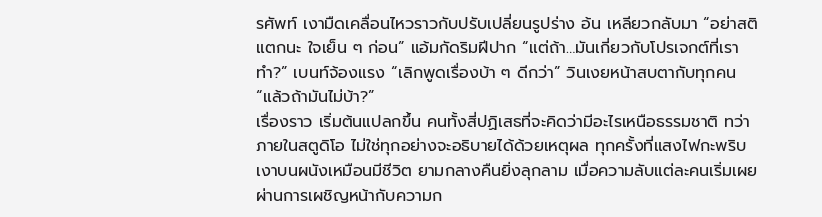รศัพท์ เงามืดเคลื่อนไหวราวกับปรับเปลี่ยนรูปร่าง อ้น เหลียวกลับมา “อย่าสติแตกนะ ใจเย็น ๆ ก่อน” แอ้มกัดริมฝีปาก “แต่ถ้า…มันเกี่ยวกับโปรเจกต์ที่เราทำ?” เบนท์จ้องแรง “เลิกพูดเรื่องบ้า ๆ ดีกว่า” วินเงยหน้าสบตากับทุกคน “แล้วถ้ามันไม่บ้า?”
เรื่องราว เริ่มต้นแปลกขึ้น คนทั้งสี่ปฏิเสธที่จะคิดว่ามีอะไรเหนือธรรมชาติ ทว่า ภายในสตูดิโอ ไม่ใช่ทุกอย่างจะอธิบายได้ด้วยเหตุผล ทุกครั้งที่แสงไฟกะพริบ เงาบนผนังเหมือนมีชีวิต ยามกลางคืนยิ่งลุกลาม เมื่อความลับแต่ละคนเริ่มเผยผ่านการเผชิญหน้ากับความก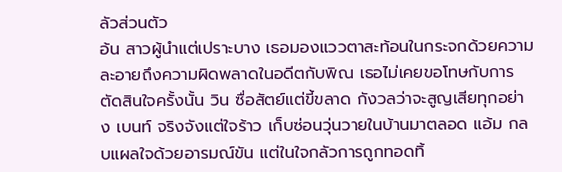ลัวส่วนตัว
อ้น สาวผู้นำแต่เปราะบาง เธอมองแววตาสะท้อนในกระจกด้วยความละอายถึงความผิดพลาดในอดีตกับพิณ เธอไม่เคยขอโทษกับการตัดสินใจครั้งนั้น วิน ซื่อสัตย์แต่ขี้ขลาด กังวลว่าจะสูญเสียทุกอย่าง เบนท์ จริงจังแต่ใจร้าว เก็บซ่อนวุ่นวายในบ้านมาตลอด แอ้ม กลบแผลใจด้วยอารมณ์ขัน แต่ในใจกลัวการถูกทอดทิ้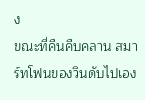ง
ขณะที่คืนคืบคลาน สมาร์ทโฟนของวินดับไปเอง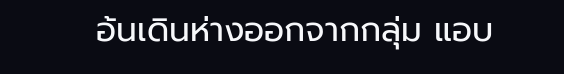อ้นเดินห่างออกจากกลุ่ม แอบ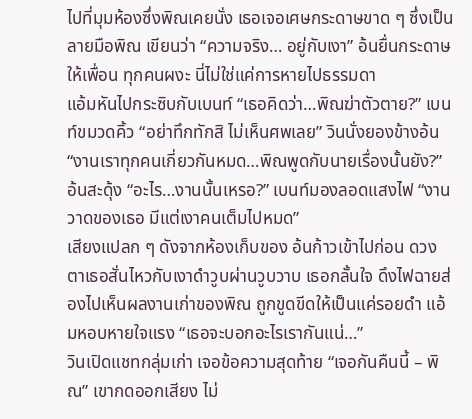ไปที่มุมห้องซึ่งพิณเคยนั่ง เธอเจอเศษกระดาษขาด ๆ ซึ่งเป็นลายมือพิณ เขียนว่า “ความจริง… อยู่กับเงา” อ้นยื่นกระดาษให้เพื่อน ทุกคนผงะ นี่ไม่ใช่แค่การหายไปธรรมดา
แอ้มหันไปกระซิบกับเบนท์ “เธอคิดว่า…พิณฆ่าตัวตาย?” เบนท์ขมวดคิ้ว “อย่าทึกทักสิ ไม่เห็นศพเลย” วินนั่งยองข้างอ้น “งานเราทุกคนเกี่ยวกันหมด…พิณพูดกับนายเรื่องนั้นยัง?” อ้นสะดุ้ง “อะไร…งานนั้นเหรอ?” เบนท์มองลอดแสงไฟ “งานวาดของเธอ มีแต่เงาคนเต็มไปหมด”
เสียงแปลก ๆ ดังจากห้องเก็บของ อ้นก้าวเข้าไปก่อน ดวงตาเธอสั่นไหวกับเงาดำวูบผ่านวูบวาบ เธอกลั้นใจ ดึงไฟฉายส่องไปเห็นผลงานเก่าของพิณ ถูกขูดขีดให้เป็นแค่รอยดำ แอ้มหอบหายใจแรง “เธอจะบอกอะไรเรากันแน่…”
วินเปิดแชทกลุ่มเก่า เจอข้อความสุดท้าย “เจอกันคืนนี้ – พิณ” เขากดออกเสียง ไม่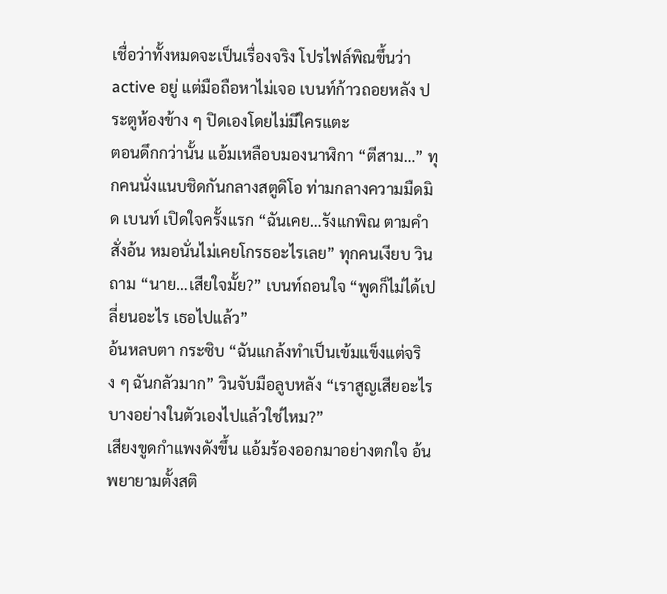เชื่อว่าทั้งหมดจะเป็นเรื่องจริง โปรไฟล์พิณขึ้นว่า active อยู่ แต่มือถือหาไม่เจอ เบนท์ก้าวถอยหลัง ประตูห้องข้าง ๆ ปิดเองโดยไม่มีใครแตะ
ตอนดึกกว่านั้น แอ้มเหลือบมองนาฬิกา “ตีสาม…” ทุกคนนั่งแนบชิดกันกลางสตูดิโอ ท่ามกลางความมืดมิด เบนท์ เปิดใจครั้งแรก “ฉันเคย…รังแกพิณ ตามคำสั่งอ้น หมอนั่นไม่เคยโกรธอะไรเลย” ทุกคนเงียบ วินถาม “นาย…เสียใจมั้ย?” เบนท์ถอนใจ “พูดก็ไม่ได้เปลี่ยนอะไร เธอไปแล้ว”
อ้นหลบตา กระซิบ “ฉันแกล้งทำเป็นเข้มแข็งแต่จริง ๆ ฉันกลัวมาก” วินจับมือลูบหลัง “เราสูญเสียอะไรบางอย่างในตัวเองไปแล้วใช่ไหม?”
เสียงขูดกำแพงดังขึ้น แอ้มร้องออกมาอย่างตกใจ อ้นพยายามตั้งสติ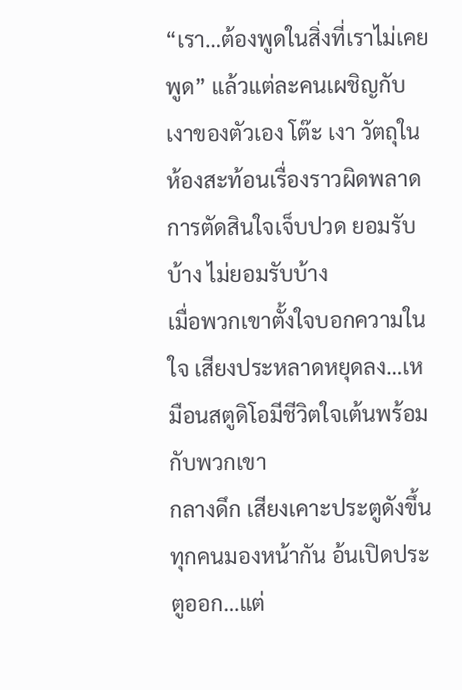“เรา…ต้องพูดในสิ่งที่เราไม่เคยพูด” แล้วแต่ละคนเผชิญกับเงาของตัวเอง โต๊ะ เงา วัตถุในห้องสะท้อนเรื่องราวผิดพลาด การตัดสินใจเจ็บปวด ยอมรับบ้าง ไม่ยอมรับบ้าง
เมื่อพวกเขาตั้งใจบอกความในใจ เสียงประหลาดหยุดลง…เหมือนสตูดิโอมีชีวิตใจเต้นพร้อมกับพวกเขา
กลางดึก เสียงเคาะประตูดังขึ้น ทุกคนมองหน้ากัน อ้นเปิดประตูออก…แต่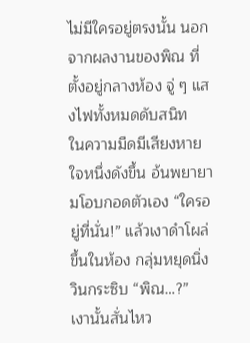ไม่มีใครอยู่ตรงนั้น นอกจากผลงานของพิณ ที่ตั้งอยู่กลางห้อง จู่ ๆ แสงไฟทั้งหมดดับสนิท
ในความมืดมีเสียงหายใจหนึ่งดังขึ้น อ้นพยายามโอบกอดตัวเอง “ใครอยู่ที่นั่น!” แล้วเงาดำโผล่ขึ้นในห้อง กลุ่มหยุดนิ่ง วินกระซิบ “พิณ…?”
เงานั้นสั่นไหว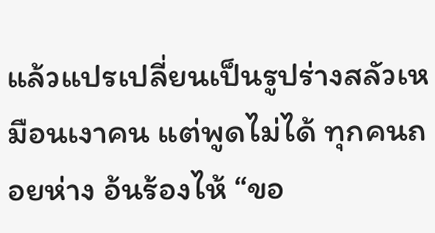แล้วแปรเปลี่ยนเป็นรูปร่างสลัวเหมือนเงาคน แต่พูดไม่ได้ ทุกคนถอยห่าง อ้นร้องไห้ “ขอ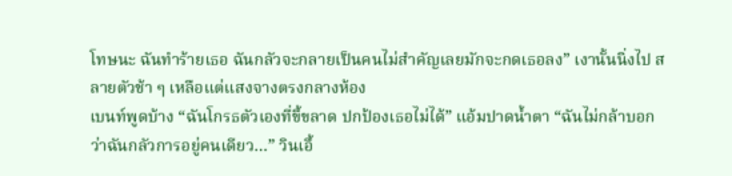โทษนะ ฉันทำร้ายเธอ ฉันกลัวจะกลายเป็นคนไม่สำคัญเลยมักจะกดเธอลง” เงานั้นนิ่งไป สลายตัวช้า ๆ เหลือแต่แสงจางตรงกลางห้อง
เบนท์พูดบ้าง “ฉันโกรธตัวเองที่ขี้ขลาด ปกป้องเธอไม่ได้” แอ้มปาดน้ำตา “ฉันไม่กล้าบอกว่าฉันกลัวการอยู่คนเดียว…” วินเอื้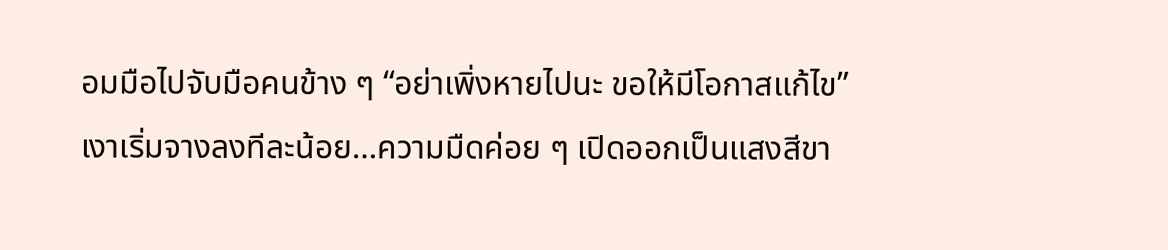อมมือไปจับมือคนข้าง ๆ “อย่าเพิ่งหายไปนะ ขอให้มีโอกาสแก้ไข” เงาเริ่มจางลงทีละน้อย…ความมืดค่อย ๆ เปิดออกเป็นแสงสีขา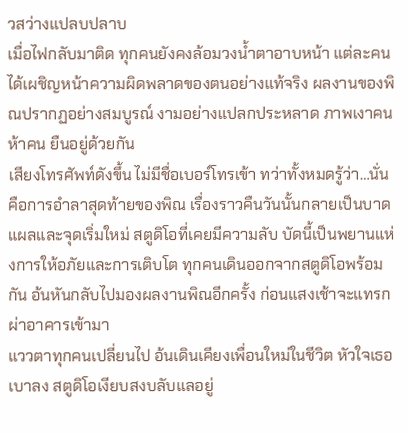วสว่างแปลบปลาบ
เมื่อไฟกลับมาติด ทุกคนยังคงล้อมวงน้ำตาอาบหน้า แต่ละคนได้เผชิญหน้าความผิดพลาดของตนอย่างแท้จริง ผลงานของพิณปรากฏอย่างสมบูรณ์ งามอย่างแปลกประหลาด ภาพเงาคนห้าคน ยืนอยู่ด้วยกัน
เสียงโทรศัพท์ดังขึ้น ไม่มีชื่อเบอร์โทรเข้า ทว่าทั้งหมดรู้ว่า…นั่นคือการอำลาสุดท้ายของพิณ เรื่องราวคืนวันนั้นกลายเป็นบาดแผลและจุดเริ่มใหม่ สตูดิโอที่เคยมีความลับ บัดนี้เป็นพยานแห่งการให้อภัยและการเติบโต ทุกคนเดินออกจากสตูดิโอพร้อมกัน อ้นหันกลับไปมองผลงานพิณอีกครั้ง ก่อนแสงเช้าจะแทรกผ่าอาคารเข้ามา
แววตาทุกคนเปลี่ยนไป อ้นเดินเคียงเพื่อนใหม่ในชีวิต หัวใจเธอเบาลง สตูดิโอเงียบสงบลับแลอยู่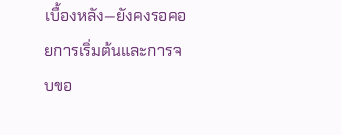เบื้องหลัง—ยังคงรอคอยการเริ่มต้นและการจบขอ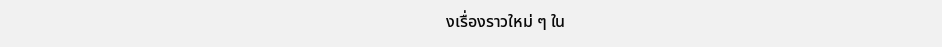งเรื่องราวใหม่ ๆ ใน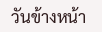วันข้างหน้า